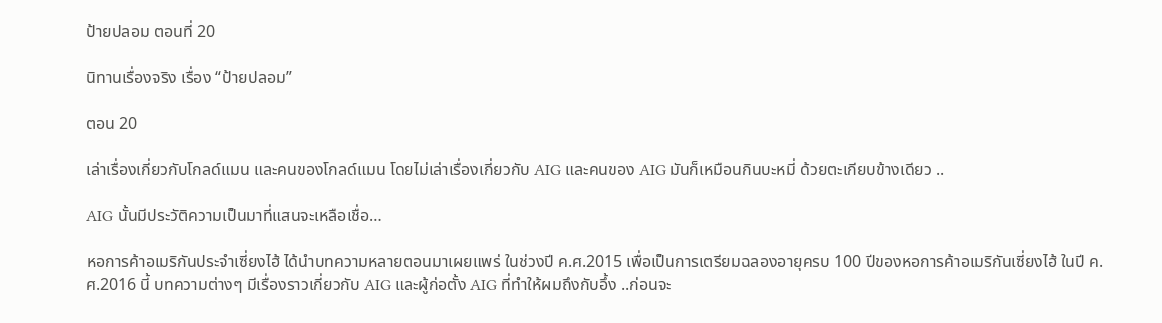ป้ายปลอม ตอนที่ 20

นิทานเรื่องจริง เรื่อง “ป้ายปลอม”

ตอน 20

เล่าเรื่องเกี่ยวกับโกลด์แมน และคนของโกลด์แมน โดยไม่เล่าเรื่องเกี่ยวกับ AIG และคนของ AIG มันก็เหมือนกินบะหมี่ ด้วยตะเกียบข้างเดียว ..

AIG นั้นมีประวัติความเป็นมาที่แสนจะเหลือเชื่อ…

หอการค้าอเมริกันประจำเซี่ยงไฮ้ ได้นำบทความหลายตอนมาเผยแพร่ ในช่วงปี ค.ศ.2015 เพื่อเป็นการเตรียมฉลองอายุครบ 100 ปีของหอการค้าอเมริกันเซี่ยงไฮ้ ในปี ค.ศ.2016 นี้ บทความต่างๆ มีเรื่องราวเกี่ยวกับ AIG และผู้ก่อตั้ง AIG ที่ทำให้ผมถึงกับอึ้ง ..ก่อนจะ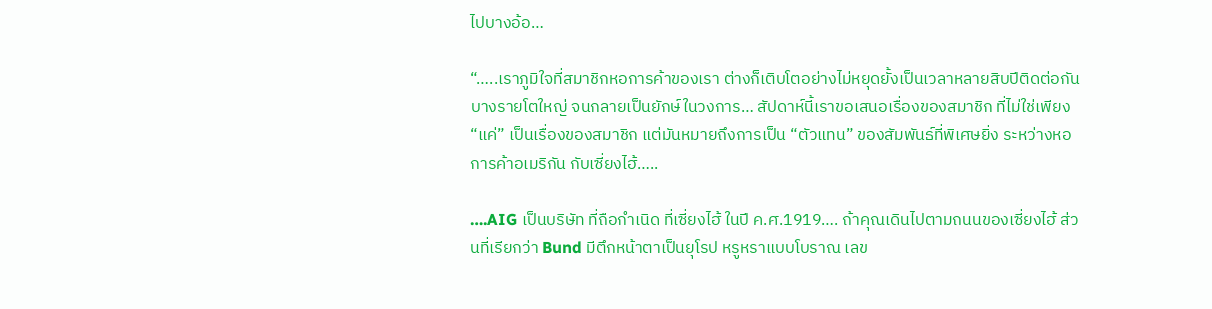ไปบางอ้อ…

“…..เราภูมิใจที่สมาชิกหอการค้าของเรา ต่างก็เติบโตอย่างไม่หยุดยั้งเป็นเวลาหลายสิบปีติดต่อกัน บางรายโตใหญ่ จนกลายเป็นยักษ์ในวงการ… สัปดาห์นี้เราขอเสนอเรื่องของสมาชิก ที่ไม่ใช่เพียง “แค่” เป็นเรื่องของสมาชิก แต่มันหมายถึงการเป็น “ตัวแทน” ของสัมพันธ์ที่พิเศษยิ่ง ระหว่างหอการค้าอเมริกัน กับเซี่ยงไฮ้…..

….AIG เป็นบริษัท ที่ถือกำเนิด ที่เซี่ยงไฮ้ ในปี ค.ศ.1919…. ถ้าคุณเดินไปตามถนนของเซี่ยงไฮ้ ส่วนที่เรียกว่า Bund มีตึกหน้าตาเป็นยุโรป หรูหราแบบโบราณ เลข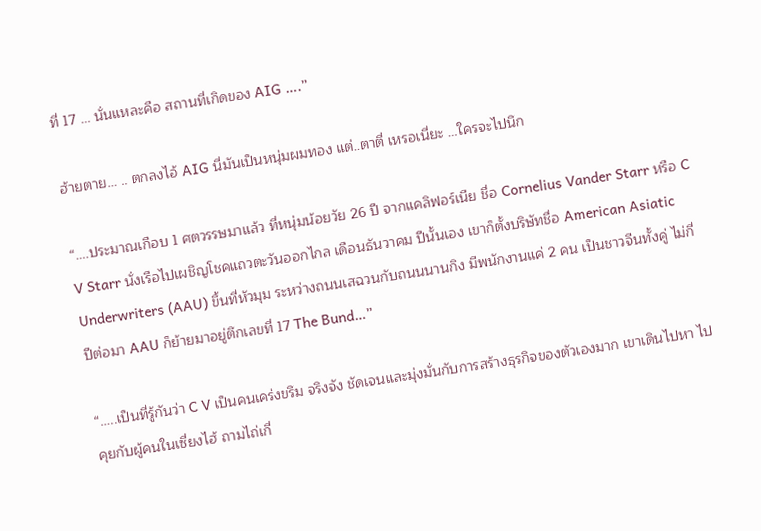ที่ 17 … นั่นแหละคือ สถานที่เกิดของ AIG ….”

ฮ้ายตาย… .. ตกลงไอ้ AIG นี่มันเป็นหนุ่มผมทอง แต่..ตาตี่ เหรอเนี่ยะ …ใครจะไปนึก

“….ประมาณเกือบ 1 ศตวรรษมาแล้ว ที่หนุ่มน้อยวัย 26 ปี จากแคลิฟอร์เนีย ชื่อ Cornelius Vander Starr หรือ C V Starr นั่งเรือไปเผชิญโชคแถวตะวันออกไกล เดือนธันวาคม ปีนั้นเอง เขาก็ตั้งบริษัทชื่อ American Asiatic Underwriters (AAU) ขึ้นที่หัวมุม ระหว่างถนนเสฉวนกับถนนนานกิง มีพนักงานแค่ 2 คน เป็นชาวจีนทั้งคู่ ไม่กี่ปีต่อมา AAU ก็ย้ายมาอยู่ตึกเลขที่ 17 The Bund…”

“…..เป็นที่รู้กันว่า C V เป็นคนเคร่งขรึม จริงจัง ชัดเจนและมุ่งมั่นกับการสร้างธุรกิจของตัวเองมาก เขาเดินไปหา ไปคุยกับผู้คนในเซี่ยงไฮ้ ถามไถ่เกี่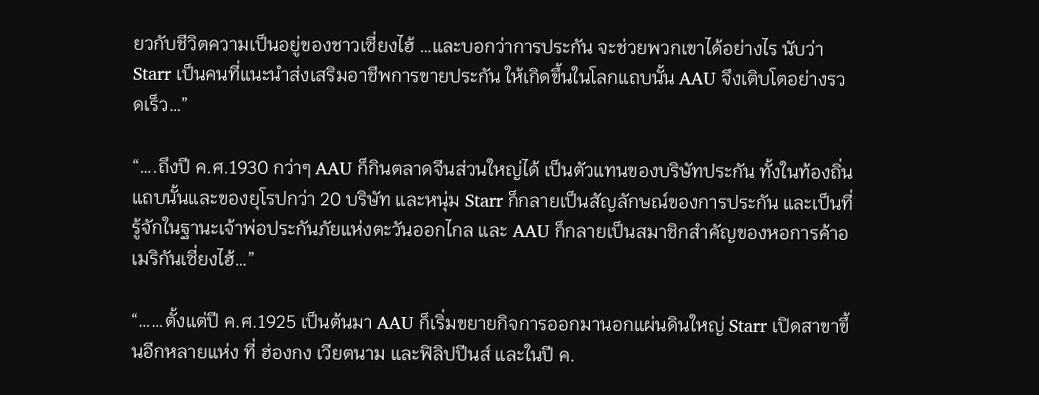ยวกับชีวิตความเป็นอยู่ของชาวเซี่ยงไฮ้ …และบอกว่าการประกัน จะช่วยพวกเขาได้อย่างไร นับว่า Starr เป็นคนที่แนะนำส่งเสริมอาชีพการขายประกัน ให้เกิดขึ้นในโลกแถบนั้น AAU จึงเติบโตอย่างรวดเร็ว…”

“….ถึงปี ค.ศ.1930 กว่าๆ AAU ก็กินตลาดจีนส่วนใหญ่ได้ เป็นตัวแทนของบริษัทประกัน ทั้งในท้องถิ่นแถบนั้นและของยุโรปกว่า 20 บริษัท และหนุ่ม Starr ก็กลายเป็นสัญลักษณ์ของการประกัน และเป็นที่รู้จักในฐานะเจ้าพ่อประกันภัยแห่งตะวันออกไกล และ AAU ก็กลายเป็นสมาชิกสำคัญของหอการค้าอเมริกันเซี่ยงไฮ้…”

“……ตั้งแต่ปี ค.ศ.1925 เป็นต้นมา AAU ก็เริ่มขยายกิจการออกมานอกแผ่นดินใหญ่ Starr เปิดสาขาขึ้นอีกหลายแห่ง ที่ ฮ่องกง เวียตนาม และฟิลิปปีนส์ และในปี ค.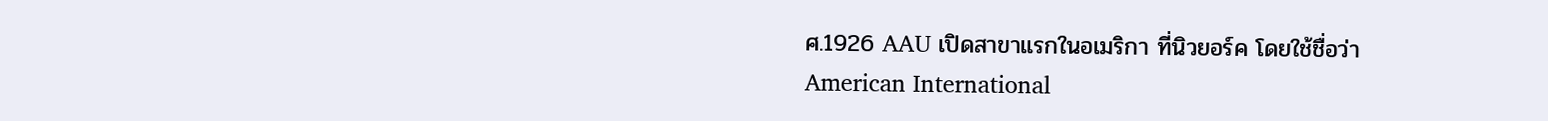ศ.1926 AAU เปิดสาขาแรกในอเมริกา ที่นิวยอร์ค โดยใช้ชื่อว่า American International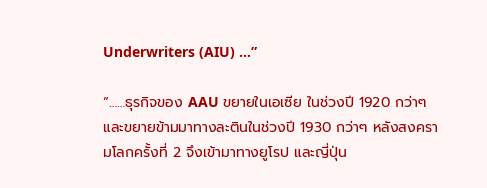Underwriters (AIU) …”

“……ธุรกิจของ AAU ขยายในเอเซีย ในช่วงปี 1920 กว่าๆ และขยายข้ามมาทางละตินในช่วงปี 1930 กว่าๆ หลังสงครามโลกครั้งที่ 2 จึงเข้ามาทางยูโรป และญี่ปุ่น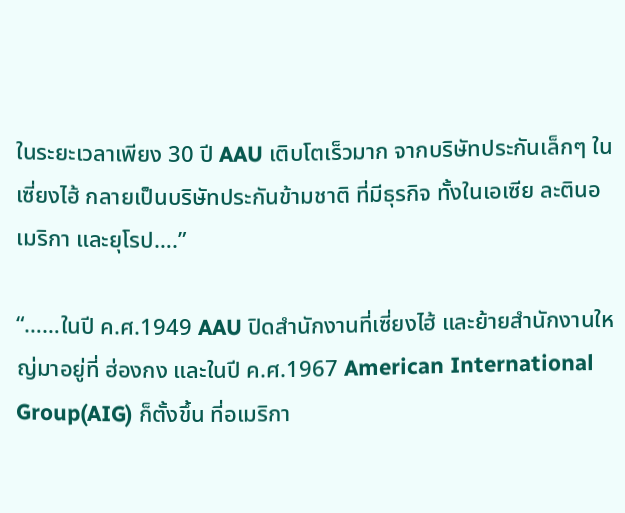ในระยะเวลาเพียง 30 ปี AAU เติบโตเร็วมาก จากบริษัทประกันเล็กๆ ในเซี่ยงไฮ้ กลายเป็นบริษัทประกันข้ามชาติ ที่มีธุรกิจ ทั้งในเอเซีย ละตินอเมริกา และยุโรป….”

“……ในปี ค.ศ.1949 AAU ปิดสำนักงานที่เซี่ยงไฮ้ และย้ายสำนักงานใหญ่มาอยู่ที่ ฮ่องกง และในปี ค.ศ.1967 American International Group(AIG) ก็ตั้งขึ้น ที่อเมริกา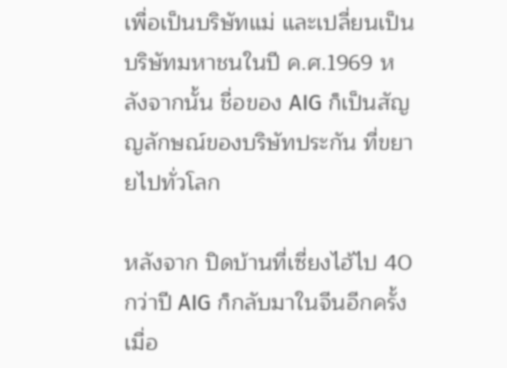เพื่อเป็นบริษัทแม่ และเปลี่ยนเป็นบริษัทมหาชนในปี ค.ศ.1969 หลังจากนั้น ชื่อของ AIG ก็เป็นสัญญลักษณ์ของบริษัทประกัน ที่ขยายไปทั่วโลก

หลังจาก ปิดบ้านที่เซี่ยงไฮ้ไป 40 กว่าปี AIG ก็กลับมาในจีนอีกครั้ง เมื่อ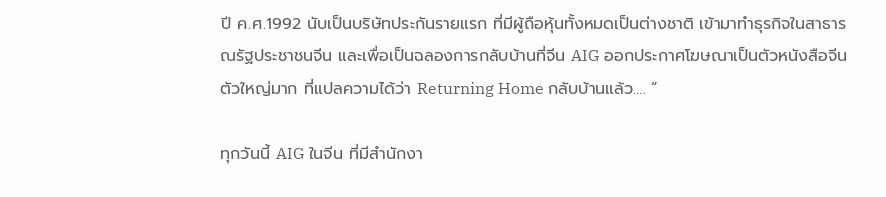ปี ค.ศ.1992 นับเป็นบริษัทประกันรายแรก ที่มีผู้ถือหุ้นทั้งหมดเป็นต่างชาติ เข้ามาทำธุรกิจในสาธารณรัฐประชาชนจีน และเพื่อเป็นฉลองการกลับบ้านที่จีน AIG ออกประกาศโฆษณาเป็นตัวหนังสือจีน ตัวใหญ่มาก ที่แปลความได้ว่า Returning Home กลับบ้านแล้ว…. ”

ทุกวันนี้ AIG ในจีน ที่มีสำนักงา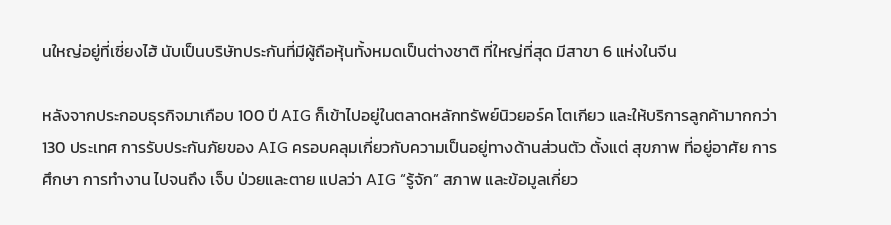นใหญ่อยู่ที่เซี่ยงไฮ้ นับเป็นบริษัทประกันที่มีผู้ถือหุ้นทั้งหมดเป็นต่างชาติ ที่ใหญ่ที่สุด มีสาขา 6 แห่งในจีน

หลังจากประกอบธุรกิจมาเกือบ 100 ปี AIG ก็เข้าไปอยู่ในตลาดหลักทรัพย์นิวยอร์ค โตเกียว และให้บริการลูกค้ามากกว่า 130 ประเทศ การรับประกันภัยของ AIG ครอบคลุมเกี่ยวกับความเป็นอยู่ทางด้านส่วนตัว ตั้งแต่ สุขภาพ ที่อยู่อาศัย การศึกษา การทำงาน ไปจนถึง เจ็บ ป่วยและตาย แปลว่า AIG “รู้จัก” สภาพ และข้อมูลเกี่ยว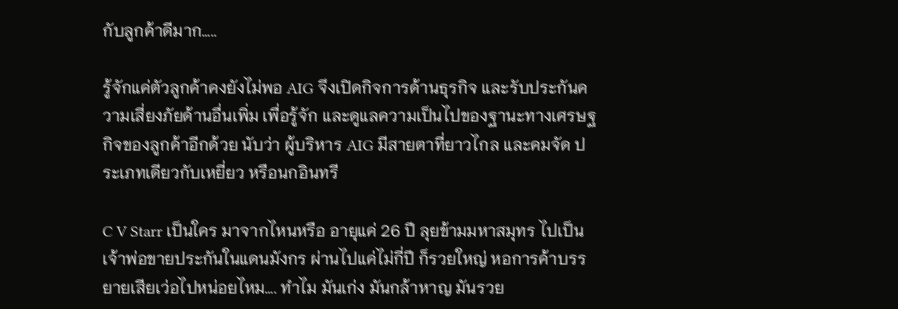กับลูกค้าดีมาก…..

รู้จักแค่ตัวลูกค้าคงยังไม่พอ AIG จึงเปิดกิจการด้านธุรกิจ และรับประกันความเสี่ยงภัยด้านอื่นเพิ่ม เพื่อรู้จัก และดูแลความเป็นไปของฐานะทางเศรษฐกิจของลูกค้าอีกด้วย นับว่า ผู้บริหาร AIG มีสายตาที่ยาวไกล และคมจัด ประเภทเดียวกับเหยี่ยว หรือนกอินทรี

C V Starr เป็นใคร มาจากไหนหรือ อายุแค่ 26 ปี ลุยข้ามมหาสมุทร ไปเป็นเจ้าพ่อขายประกันในแดนมังกร ผ่านไปแค่ไม่กี่ปี ก็รวยใหญ่ หอการค้าบรรยายเสียเว่อไปหน่อยไหม…. ทำไม มันเก่ง มันกล้าหาญ มันรวย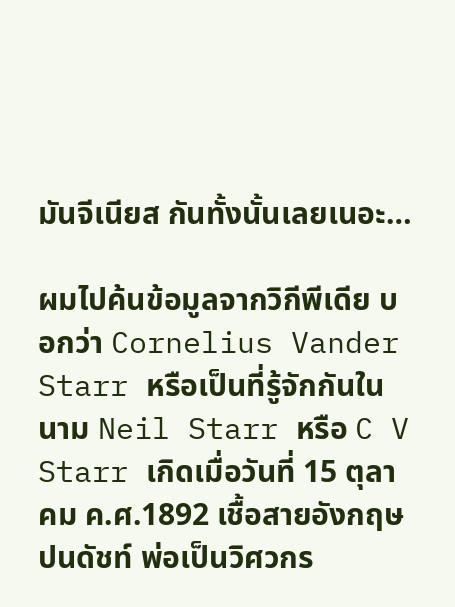มันจีเนียส กันทั้งนั้นเลยเนอะ…

ผมไปค้นข้อมูลจากวิกีพีเดีย บอกว่า Cornelius Vander Starr หรือเป็นที่รู้จักกันในนาม Neil Starr หรือ C V Starr เกิดเมื่อวันที่ 15 ตุลาคม ค.ศ.1892 เชื้อสายอังกฤษปนดัชท์ พ่อเป็นวิศวกร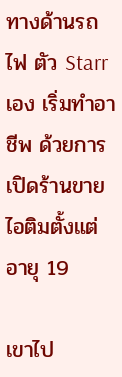ทางด้านรถไฟ ตัว Starr เอง เริ่มทำอาชีพ ด้วยการเปิดร้านขาย ไอติมตั้งแต่อายุ 19

เขาไป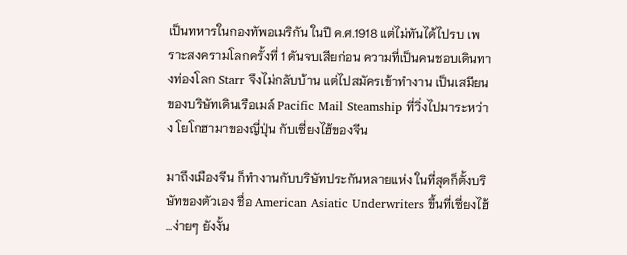เป็นทหารในกองทัพอเมริกัน ในปี ค.ศ.1918 แต่ไม่ทันได้ไปรบ เพราะสงครามโลกครั้งที่ 1 ดันจบเสียก่อน ความที่เป็นคนชอบเดินทางท่องโลก Starr จึงไม่กลับบ้าน แต่ไปสมัครเข้าทำงาน เป็นเสมียนของบริษัทเดินเรือเมล์ Pacific Mail Steamship ที่วิ่งไปมาระหว่าง โยโกฮามาของญี่ปุ่น กับเซี่ยงไฮ้ของจีน

มาถึงเมืองจีน ก็ทำงานกับบริษัทประกันหลายแห่ง ในที่สุดก็ตั้งบริษัทของตัวเอง ชื่อ American Asiatic Underwriters ขึ้นที่เซี่ยงไฮ้ …ง่ายๆ ยังงั้น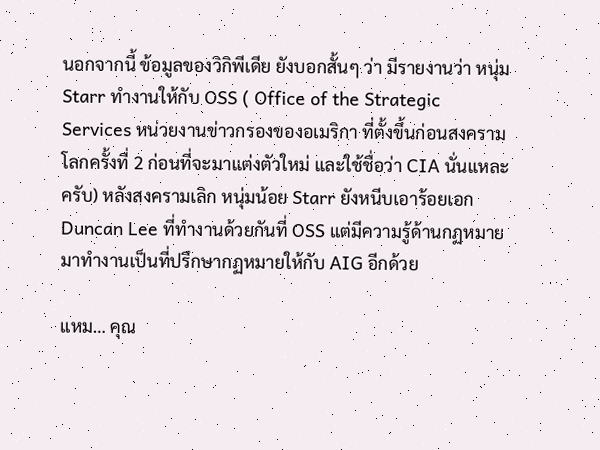นอกจากนี้ ข้อมูลของวิกิพีเดีย ยังบอกสั้นๆ ว่า มีรายงานว่า หนุ่ม Starr ทำงานให้กับ OSS ( Office of the Strategic Services หน่วยงานข่าวกรองของอเมริกา ที่ตั้งขึ้นก่อนสงครามโลกครั้งที่ 2 ก่อนที่จะมาแต่งตัวใหม่ และใช้ชื่อว่า CIA นั่นแหละครับ) หลังสงครามเลิก หนุ่มน้อย Starr ยังหนีบเอาร้อยเอก Duncan Lee ที่ทำงานด้วยกันที่ OSS แต่มีความรู้ด้านกฏหมาย มาทำงานเป็นที่ปรึกษากฏหมายให้กับ AIG อีกด้วย

แหม… คุณ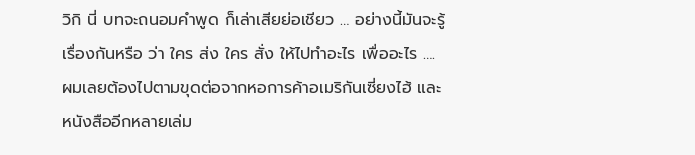วิกิ นี่ บทจะถนอมคำพูด ก็เล่าเสียย่อเชียว … อย่างนี้มันจะรู้เรื่องกันหรือ ว่า ใคร ส่ง ใคร สั่ง ให้ไปทำอะไร เพื่ออะไร …. ผมเลยต้องไปตามขุดต่อจากหอการค้าอเมริกันเซี่ยงไฮ้ และหนังสืออีกหลายเล่ม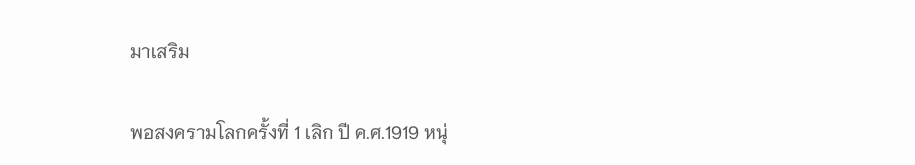มาเสริม

พอสงครามโลกครั้งที่ 1 เลิก ปี ค.ศ.1919 หนุ่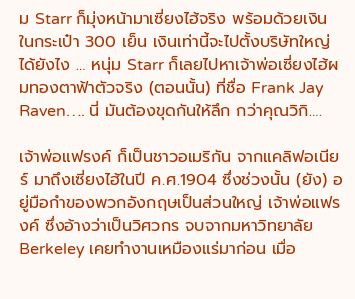ม Starr ก็มุ่งหน้ามาเซี่ยงไฮ้จริง พร้อมด้วยเงินในกระเป๋า 300 เย็น เงินเท่านี้จะไปตั้งบริษัทใหญ่ได้ยังไง … หนุ่ม Starr ก็เลยไปหาเจ้าพ่อเซี่ยงไฮ้ผมทองตาฟ้าตัวจริง (ตอนนั้น) ที่ชื่อ Frank Jay Raven…. นี่ มันต้องขุดกันให้ลึก กว่าคุณวิกิ….

เจ้าพ่อแฟรงค์ ก็เป็นชาวอเมริกัน จากแคลิฟอเนียร์ มาถึงเซี่ยงไฮ้ในปี ค.ศ.1904 ซึ่งช่วงนั้น (ยัง) อยู่มือกำของพวกอังกฤษเป็นส่วนใหญ่ เจ้าพ่อแฟรงค์ ซึ่งอ้างว่าเป็นวิศวกร จบจากมหาวิทยาลัย Berkeley เคยทำงานเหมืองแร่มาก่อน เมื่อ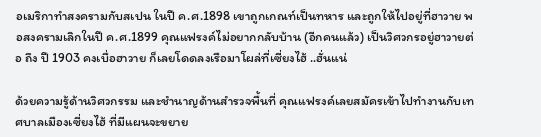อเมริกาทำสงครามกับสเปน ในปี ค.ศ.1898 เขาถูกเกณท์เป็นทหาร และถูกให้ไปอยู่ที่ฮาวาย พอสงครามเลิกในปี ค.ศ.1899 คุณแฟรงค์ไม่อยากกลับบ้าน (อีกคนแล้ว) เป็นวิศวกรอยู่ฮาวายต่อ ถึง ปี 1903 คงเบื่อฮาวาย ก็เลยโดดลงเรือมาโผล่ที่เซี่ยงไฮ้ ..ฮั่นแน่

ด้วยความรู้ด้านวิศวกรรม และชำนาญด้านสำรวจพื้นที่ คุณแฟรงค์เลยสมัครเข้าไปทำงานกับเทศบาลเมืองเซี่ยงไฮ้ ที่มีแผนจะขยาย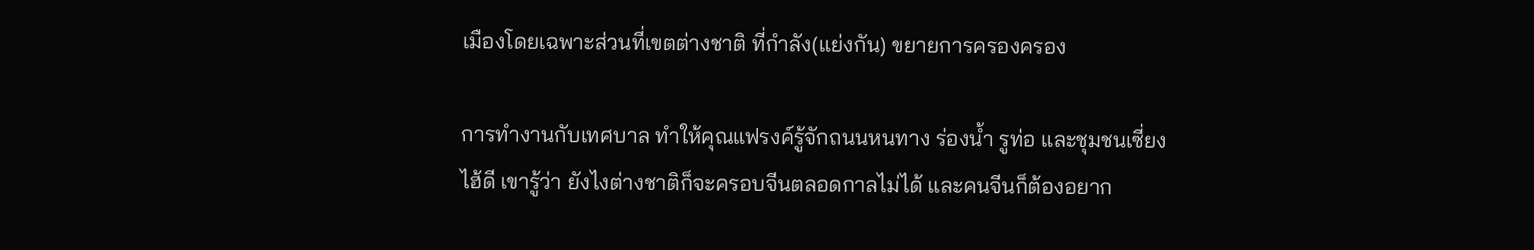เมืองโดยเฉพาะส่วนที่เขตต่างชาติ ที่กำลัง(แย่งกัน) ขยายการครองครอง

การทำงานกับเทศบาล ทำให้คุณแฟรงค์รู้จักถนนหนทาง ร่องน้ำ รูท่อ และชุมชนเซี่ยงไฮ้ดี เขารู้ว่า ยังไงต่างชาติก็จะครอบจีนตลอดกาลไม่ได้ และคนจีนก็ต้องอยาก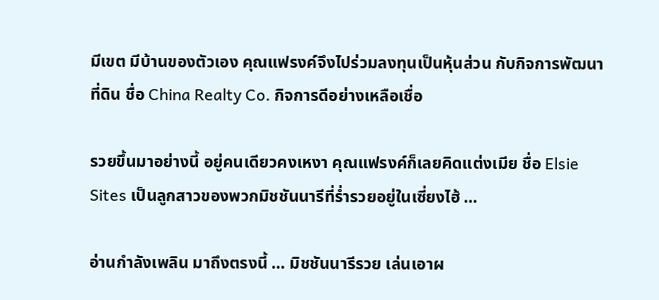มีเขต มีบ้านของตัวเอง คุณแฟรงค์จึงไปร่วมลงทุนเป็นหุ้นส่วน กับกิจการพัฒนาที่ดิน ชื่อ China Realty Co. กิจการดีอย่างเหลือเชื่อ

รวยขึ้นมาอย่างนี้ อยู่คนเดียวคงเหงา คุณแฟรงค์ก็เลยคิดแต่งเมีย ชื่อ Elsie Sites เป็นลูกสาวของพวกมิชชันนารีที่ร่ำรวยอยู่ในเซี่ยงไฮ้ …

อ่านกำลังเพลิน มาถึงตรงนี้ … มิชชันนารีรวย เล่นเอาผ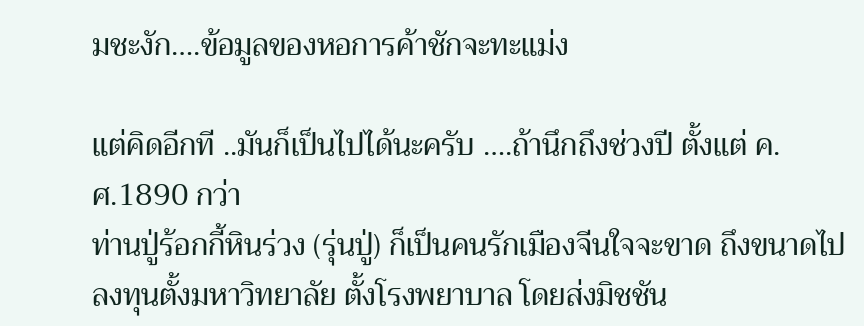มชะงัก….ข้อมูลของหอการค้าชักจะทะแม่ง

แต่คิดอีกที ..มันก็เป็นไปได้นะครับ ….ถ้านึกถึงช่วงปี ตั้งแต่ ค.ศ.1890 กว่า
ท่านปู่ร้อกกี้หินร่วง (รุ่นปู่) ก็เป็นคนรักเมืองจีนใจจะขาด ถึงขนาดไปลงทุนตั้งมหาวิทยาลัย ตั้งโรงพยาบาล โดยส่งมิชชัน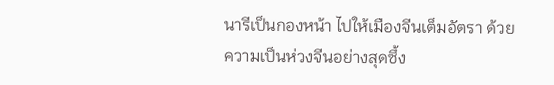นารีเป็นกองหน้า ไปให้เมืองจีนเต็มอัตรา ด้วยความเป็นห่วงจีนอย่างสุดซึ้ง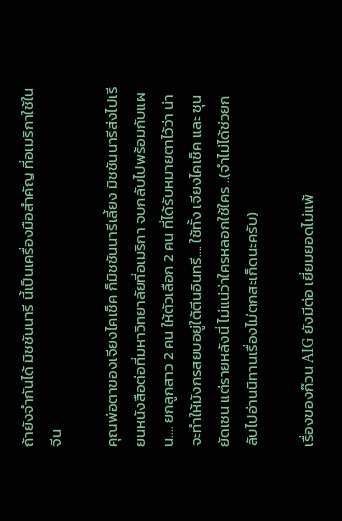ถ้ายังจำกันได้ มิชชันนารี นี้เป็นเครื่องมือสำคัญ ที่อเมริกาใช้ในจีน

คุณพ่อตาของเจียงไคเช็ค ก็มิชชันนารีเลี้ยง มิชชันนารีส่งไปเรียนหนังสือต่อที่มหาวิทยาลัยที่อเมริกา จบกลับไปพร้อมกับแผน…. ยกลูกสาว 2 คน ให้ตัวเลือก 2 คน ที่ได้รับหมายตาไว้ว่า น่าจะทำให้มังกรสยบอยู่ใต้ตีนอินทรี…. ใช้ทั้ง เจียงไคเช็ค และ ซุนยัดเซน แต่รายหลังนี่ ไม่แน่ว่าใครหลอกใช้ใคร ..(จำไม่ได้ช่วยกลับไปอ่านนิทานเรื่องไม่ตกสะเก็ดนะครับ)

เรื่องของก๊วน AIG ยังมีต่อ เยี่ยมยอดไม่แพ้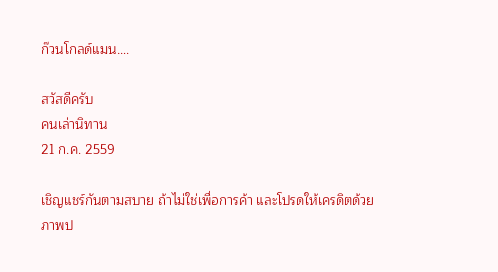ก๊วนโกลด์แมน….

สวัสดีครับ
คนเล่านิทาน
21 ก.ค. 2559

เชิญแชร์กันตามสบาย ถ้าไม่ใช่เพื่อการค้า และโปรดให้เครดิตด้วย
ภาพป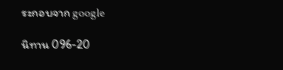ระกอบจาก google

นิทาน 096-20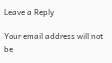Leave a Reply

Your email address will not be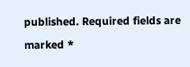published. Required fields are marked *